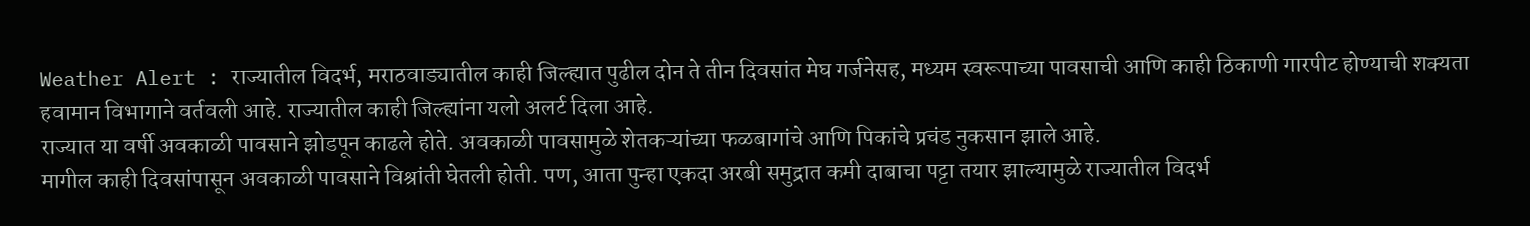Weather Alert : राज्यातील विदर्भ, मराठवाड्यातील काही जिल्ह्यात पुढील दोन ते तीन दिवसांत मेघ गर्जनेसह, मध्यम स्वरूपाच्या पावसाची आणि काही ठिकाणी गारपीट होण्याची शक्यता हवामान विभागाने वर्तवली आहे. राज्यातील काही जिल्ह्यांना यलो अलर्ट दिला आहे.
राज्यात या वर्षी अवकाळी पावसाने झोडपून काढले होते. अवकाळी पावसामुळे शेतकऱ्यांच्या फळबागांचे आणि पिकांचे प्रचंड नुकसान झाले आहे.
मागील काही दिवसांपासून अवकाळी पावसाने विश्रांती घेतली होती. पण, आता पुन्हा एकदा अरबी समुद्रात कमी दाबाचा पट्टा तयार झाल्यामुळे राज्यातील विदर्भ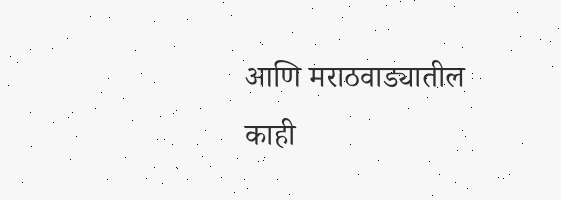आणि मराठवाड्यातील काही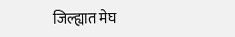जिल्ह्यात मेघ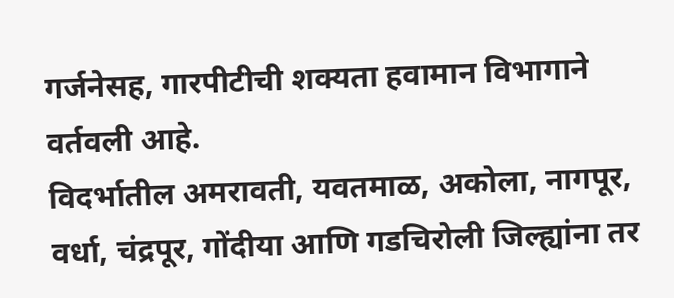गर्जनेसह, गारपीटीची शक्यता हवामान विभागाने वर्तवली आहे.
विदर्भातील अमरावती, यवतमाळ, अकोला, नागपूर, वर्धा, चंद्रपूर, गोंदीया आणि गडचिरोली जिल्ह्यांना तर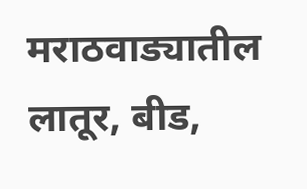मराठवाड्यातील लातूर, बीड,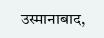उस्मानाबाद,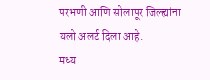परभणी आणि सोलापूर जिल्ह्यांना यलो अलर्ट दिला आहे.
मध्य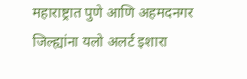महाराष्ट्रात पुणे आणि अहमदनगर जिल्ह्यांना यलो अलर्ट इशारा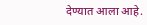देण्यात आला आहे.